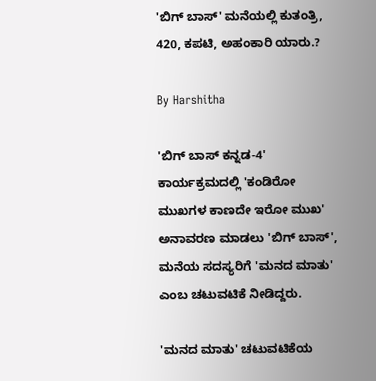'ಬಿಗ್ ಬಾಸ್' ಮನೆಯಲ್ಲಿ ಕುತಂತ್ರಿ, 420, ಕಪಟಿ, ಅಹಂಕಾರಿ ಯಾರು.?

By Harshitha

'ಬಿಗ್ ಬಾಸ್ ಕನ್ನಡ-4' ಕಾರ್ಯಕ್ರಮದಲ್ಲಿ 'ಕಂಡಿರೋ ಮುಖಗಳ ಕಾಣದೇ ಇರೋ ಮುಖ' ಅನಾವರಣ ಮಾಡಲು 'ಬಿಗ್ ಬಾಸ್', ಮನೆಯ ಸದಸ್ಯರಿಗೆ 'ಮನದ ಮಾತು' ಎಂಬ ಚಟುವಟಿಕೆ ನೀಡಿದ್ದರು.

'ಮನದ ಮಾತು' ಚಟುವಟಿಕೆಯ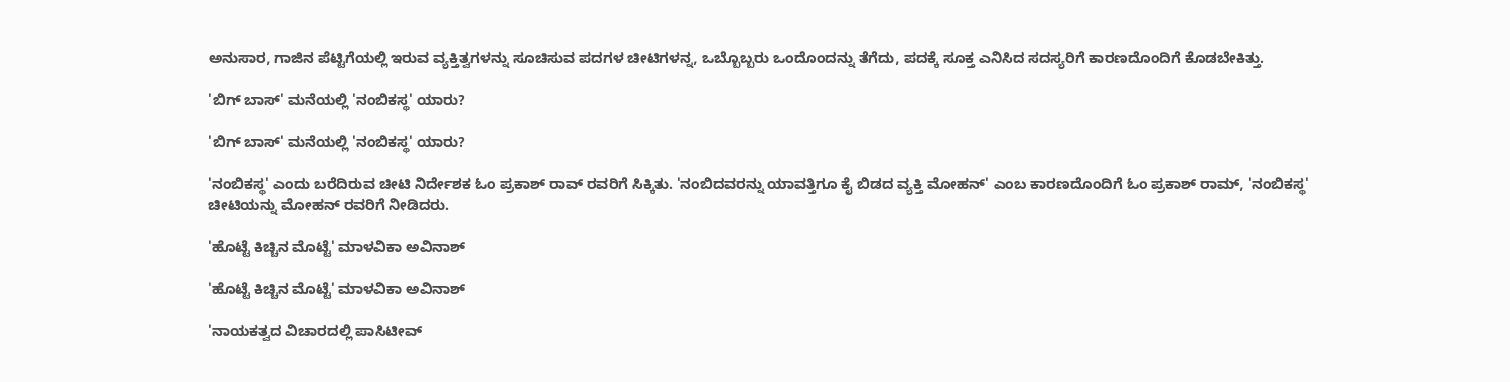ಅನುಸಾರ, ಗಾಜಿನ ಪೆಟ್ಟಿಗೆಯಲ್ಲಿ ಇರುವ ವ್ಯಕ್ತಿತ್ವಗಳನ್ನು ಸೂಚಿಸುವ ಪದಗಳ ಚೀಟಿಗಳನ್ನ, ಒಬ್ಬೊಬ್ಬರು ಒಂದೊಂದನ್ನು ತೆಗೆದು, ಪದಕ್ಕೆ ಸೂಕ್ತ ಎನಿಸಿದ ಸದಸ್ಯರಿಗೆ ಕಾರಣದೊಂದಿಗೆ ಕೊಡಬೇಕಿತ್ತು.

'ಬಿಗ್ ಬಾಸ್' ಮನೆಯಲ್ಲಿ 'ನಂಬಿಕಸ್ಥ' ಯಾರು?

'ಬಿಗ್ ಬಾಸ್' ಮನೆಯಲ್ಲಿ 'ನಂಬಿಕಸ್ಥ' ಯಾರು?

'ನಂಬಿಕಸ್ಥ' ಎಂದು ಬರೆದಿರುವ ಚೀಟಿ ನಿರ್ದೇಶಕ ಓಂ ಪ್ರಕಾಶ್ ರಾವ್ ರವರಿಗೆ ಸಿಕ್ಕಿತು. 'ನಂಬಿದವರನ್ನು ಯಾವತ್ತಿಗೂ ಕೈ ಬಿಡದ ವ್ಯಕ್ತಿ ಮೋಹನ್' ಎಂಬ ಕಾರಣದೊಂದಿಗೆ ಓಂ ಪ್ರಕಾಶ್ ರಾಮ್, 'ನಂಬಿಕಸ್ಥ' ಚೀಟಿಯನ್ನು ಮೋಹನ್ ರವರಿಗೆ ನೀಡಿದರು.

'ಹೊಟ್ಟೆ ಕಿಚ್ಚಿನ ಮೊಟ್ಟೆ' ಮಾಳವಿಕಾ ಅವಿನಾಶ್

'ಹೊಟ್ಟೆ ಕಿಚ್ಚಿನ ಮೊಟ್ಟೆ' ಮಾಳವಿಕಾ ಅವಿನಾಶ್

'ನಾಯಕತ್ವದ ವಿಚಾರದಲ್ಲಿ ಪಾಸಿಟೀವ್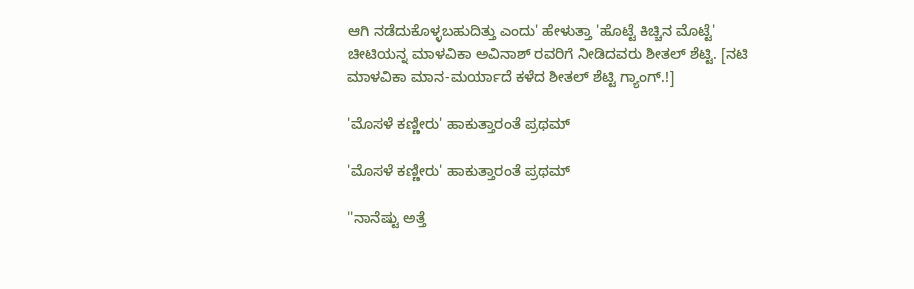ಆಗಿ ನಡೆದುಕೊಳ್ಳಬಹುದಿತ್ತು ಎಂದು' ಹೇಳುತ್ತಾ 'ಹೊಟ್ಟೆ ಕಿಚ್ಚಿನ ಮೊಟ್ಟೆ' ಚೀಟಿಯನ್ನ ಮಾಳವಿಕಾ ಅವಿನಾಶ್ ರವರಿಗೆ ನೀಡಿದವರು ಶೀತಲ್ ಶೆಟ್ಟಿ. [ನಟಿ ಮಾಳವಿಕಾ ಮಾನ-ಮರ್ಯಾದೆ ಕಳೆದ ಶೀತಲ್ ಶೆಟ್ಟಿ ಗ್ಯಾಂಗ್.!]

'ಮೊಸಳೆ ಕಣ್ಣೀರು' ಹಾಕುತ್ತಾರಂತೆ ಪ್ರಥಮ್

'ಮೊಸಳೆ ಕಣ್ಣೀರು' ಹಾಕುತ್ತಾರಂತೆ ಪ್ರಥಮ್

''ನಾನೆಷ್ಟು ಅತ್ತೆ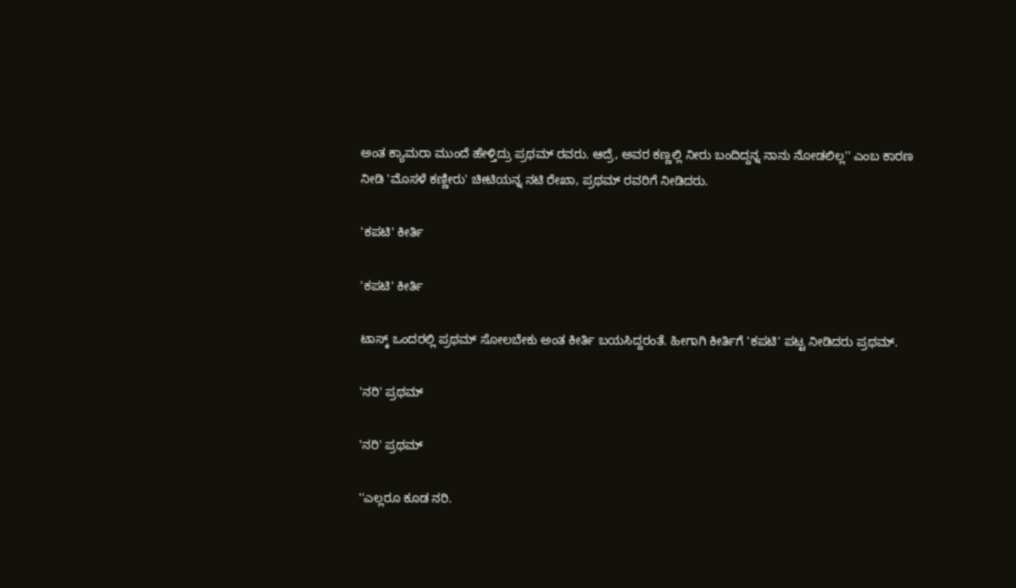ಅಂತ ಕ್ಯಾಮರಾ ಮುಂದೆ ಹೇಳ್ತಿದ್ರು ಪ್ರಥಮ್ ರವರು. ಆದ್ರೆ, ಅವರ ಕಣ್ಣಲ್ಲಿ ನೀರು ಬಂದಿದ್ದನ್ನ ನಾನು ನೋಡಲಿಲ್ಲ'' ಎಂಬ ಕಾರಣ ನೀಡಿ 'ಮೊಸಳೆ ಕಣ್ಣೀರು' ಚೀಟಿಯನ್ನ ನಟಿ ರೇಖಾ, ಪ್ರಥಮ್ ರವರಿಗೆ ನೀಡಿದರು.

'ಕಪಟಿ' ಕೀರ್ತಿ

'ಕಪಟಿ' ಕೀರ್ತಿ

ಟಾಸ್ಕ್ ಒಂದರಲ್ಲಿ ಪ್ರಥಮ್ ಸೋಲಬೇಕು ಅಂತ ಕೀರ್ತಿ ಬಯಸಿದ್ದರಂತೆ. ಹೀಗಾಗಿ ಕೀರ್ತಿಗೆ 'ಕಪಟಿ' ಪಟ್ಟ ನೀಡಿದರು ಪ್ರಥಮ್.

'ನರಿ' ಪ್ರಥಮ್

'ನರಿ' ಪ್ರಥಮ್

''ಎಲ್ಲರೂ ಕೂಡ ನರಿ.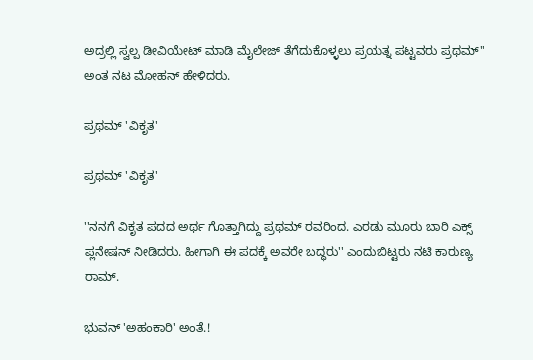ಅದ್ರಲ್ಲಿ ಸ್ವಲ್ಪ ಡೀವಿಯೇಟ್ ಮಾಡಿ ಮೈಲೇಜ್ ತೆಗೆದುಕೊಳ್ಳಲು ಪ್ರಯತ್ನ ಪಟ್ಟವರು ಪ್ರಥಮ್'' ಅಂತ ನಟ ಮೋಹನ್ ಹೇಳಿದರು.

ಪ್ರಥಮ್ 'ವಿಕೃತ'

ಪ್ರಥಮ್ 'ವಿಕೃತ'

''ನನಗೆ ವಿಕೃತ ಪದದ ಅರ್ಥ ಗೊತ್ತಾಗಿದ್ದು ಪ್ರಥಮ್ ರವರಿಂದ. ಎರಡು ಮೂರು ಬಾರಿ ಎಕ್ಸ್ ಪ್ಲನೇಷನ್ ನೀಡಿದರು. ಹೀಗಾಗಿ ಈ ಪದಕ್ಕೆ ಅವರೇ ಬದ್ಧರು'' ಎಂದುಬಿಟ್ಟರು ನಟಿ ಕಾರುಣ್ಯ ರಾಮ್.

ಭುವನ್ 'ಅಹಂಕಾರಿ' ಅಂತೆ.!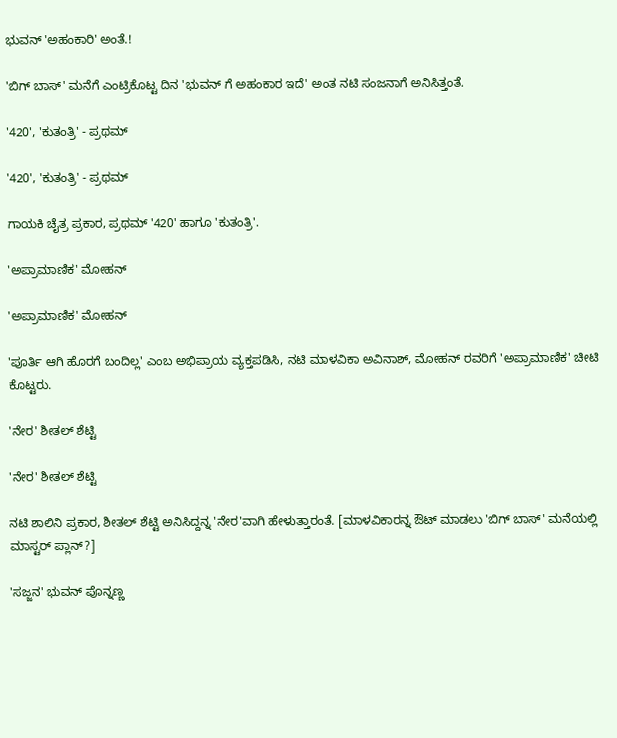ಭುವನ್ 'ಅಹಂಕಾರಿ' ಅಂತೆ.!

'ಬಿಗ್ ಬಾಸ್' ಮನೆಗೆ ಎಂಟ್ರಿಕೊಟ್ಟ ದಿನ 'ಭುವನ್ ಗೆ ಅಹಂಕಾರ ಇದೆ' ಅಂತ ನಟಿ ಸಂಜನಾಗೆ ಅನಿಸಿತ್ತಂತೆ.

'420', 'ಕುತಂತ್ರಿ' - ಪ್ರಥಮ್

'420', 'ಕುತಂತ್ರಿ' - ಪ್ರಥಮ್

ಗಾಯಕಿ ಚೈತ್ರ ಪ್ರಕಾರ, ಪ್ರಥಮ್ '420' ಹಾಗೂ 'ಕುತಂತ್ರಿ'.

'ಅಪ್ರಾಮಾಣಿಕ' ಮೋಹನ್

'ಅಪ್ರಾಮಾಣಿಕ' ಮೋಹನ್

'ಪೂರ್ತಿ ಆಗಿ ಹೊರಗೆ ಬಂದಿಲ್ಲ' ಎಂಬ ಅಭಿಪ್ರಾಯ ವ್ಯಕ್ತಪಡಿಸಿ, ನಟಿ ಮಾಳವಿಕಾ ಅವಿನಾಶ್, ಮೋಹನ್ ರವರಿಗೆ 'ಅಪ್ರಾಮಾಣಿಕ' ಚೀಟಿ ಕೊಟ್ಟರು.

'ನೇರ' ಶೀತಲ್ ಶೆಟ್ಟಿ

'ನೇರ' ಶೀತಲ್ ಶೆಟ್ಟಿ

ನಟಿ ಶಾಲಿನಿ ಪ್ರಕಾರ, ಶೀತಲ್ ಶೆಟ್ಟಿ ಅನಿಸಿದ್ದನ್ನ 'ನೇರ'ವಾಗಿ ಹೇಳುತ್ತಾರಂತೆ. [ಮಾಳವಿಕಾರನ್ನ ಔಟ್ ಮಾಡಲು 'ಬಿಗ್ ಬಾಸ್' ಮನೆಯಲ್ಲಿ ಮಾಸ್ಟರ್ ಪ್ಲಾನ್?]

'ಸಜ್ಜನ' ಭುವನ್ ಪೊನ್ನಣ್ಣ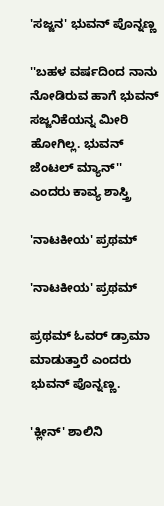'ಸಜ್ಜನ' ಭುವನ್ ಪೊನ್ನಣ್ಣ

''ಬಹಳ ವರ್ಷದಿಂದ ನಾನು ನೋಡಿರುವ ಹಾಗೆ ಭುವನ್ ಸಜ್ಜನಿಕೆಯನ್ನ ಮೀರಿ ಹೋಗಿಲ್ಲ. ಭುವನ್ ಜೆಂಟಲ್ ಮ್ಯಾನ್'' ಎಂದರು ಕಾವ್ಯ ಶಾಸ್ತ್ರಿ

'ನಾಟಕೀಯ' ಪ್ರಥಮ್

'ನಾಟಕೀಯ' ಪ್ರಥಮ್

ಪ್ರಥಮ್ ಓವರ್ ಡ್ರಾಮಾ ಮಾಡುತ್ತಾರೆ ಎಂದರು ಭುವನ್ ಪೊನ್ನಣ್ಣ.

'ಕ್ಲೀನ್' ಶಾಲಿನಿ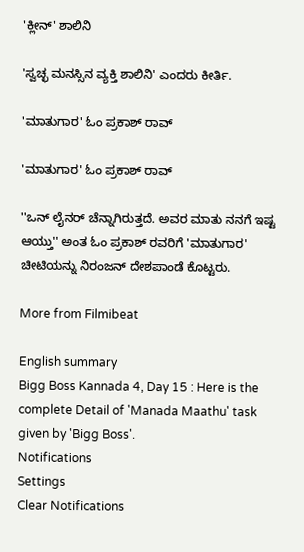'ಕ್ಲೀನ್' ಶಾಲಿನಿ

'ಸ್ವಚ್ಛ ಮನಸ್ಸಿನ ವ್ಯಕ್ತಿ ಶಾಲಿನಿ' ಎಂದರು ಕೀರ್ತಿ.

'ಮಾತುಗಾರ' ಓಂ ಪ್ರಕಾಶ್ ರಾವ್

'ಮಾತುಗಾರ' ಓಂ ಪ್ರಕಾಶ್ ರಾವ್

''ಒನ್ ಲೈನರ್ ಚೆನ್ನಾಗಿರುತ್ತದೆ. ಅವರ ಮಾತು ನನಗೆ ಇಷ್ಟ ಆಯ್ತು'' ಅಂತ ಓಂ ಪ್ರಕಾಶ್ ರವರಿಗೆ 'ಮಾತುಗಾರ' ಚೀಟಿಯನ್ನು ನಿರಂಜನ್ ದೇಶಪಾಂಡೆ ಕೊಟ್ಟರು.

More from Filmibeat

English summary
Bigg Boss Kannada 4, Day 15 : Here is the complete Detail of 'Manada Maathu' task given by 'Bigg Boss'.
Notifications
Settings
Clear Notifications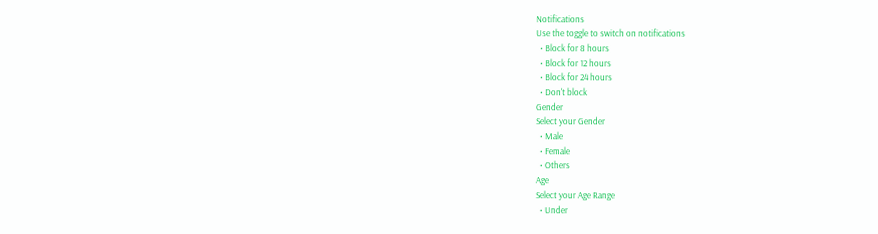Notifications
Use the toggle to switch on notifications
  • Block for 8 hours
  • Block for 12 hours
  • Block for 24 hours
  • Don't block
Gender
Select your Gender
  • Male
  • Female
  • Others
Age
Select your Age Range
  • Under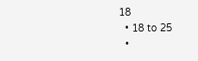18
  • 18 to 25
  •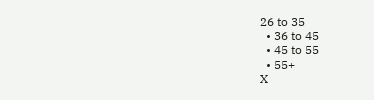26 to 35
  • 36 to 45
  • 45 to 55
  • 55+
X